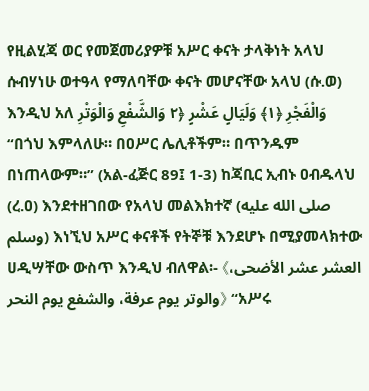የዚልሂጃ ወር የመጀመሪያዎቹ አሥር ቀናት ታላቅነት አላህ ሱብሃነሁ ወተዓላ የማለባቸው ቀናት መሆናቸው አላህ (ሱ.ወ) እንዲህ አለ وَالْفَجْرِ ﴿١﴾ وَلَيَالٍ عَشْرٍ ﴿٢ وَالشَّفْعِ وَالْوَتْرِ “በጎህ እምላለሁ። በዐሥር ሌሊቶችም። በጥንዱም በነጠላውም።” (አል-ፈጅር 89፤ 1-3) ከጃቢር ኢብኑ ዐብዱላህ (ረ.ዐ) እንደተዘገበው የአላህ መልእክተኛ (صلى الله عليه وسلم) እነኚህ አሥር ቀናቶች የትኞቹ እንደሆኑ በሚያመላክተው ሀዲሣቸው ውስጥ እንዲህ ብለዋል፡- 《العشر عشر الأضحى، والوتر يوم عرفة، والشفع يوم النحر》 “አሥሩ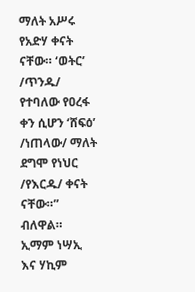ማለት አሥሩ የአድሃ ቀናት ናቸው። ‘ወትር’ /ጥንዱ/ የተባለው የዐረፋ ቀን ሲሆን ‘ሸፍዕ’ /ነጠላው/ ማለት ደግሞ የነህር /የእርዱ/ ቀናት ናቸው።” ብለዋል። ኢማም ነሣኢ እና ሃኪም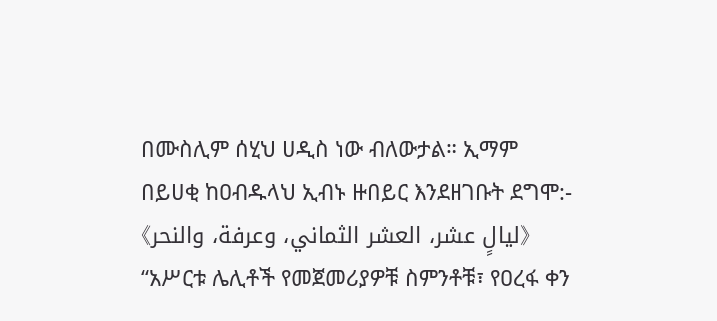በሙስሊም ሰሂህ ሀዲስ ነው ብለውታል። ኢማም በይሀቂ ከዐብዱላህ ኢብኑ ዙበይር እንደዘገቡት ደግሞ:- 《ليالٍ عشر، العشر الثماني، وعرفة، والنحر》 “አሥርቱ ሌሊቶች የመጀመሪያዎቹ ስምንቶቹ፣ የዐረፋ ቀን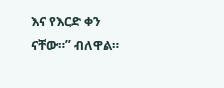እና የእርድ ቀን ናቸው።” ብለዋል።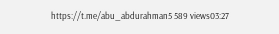https://t.me/abu_abdurahman5 589 views03:27